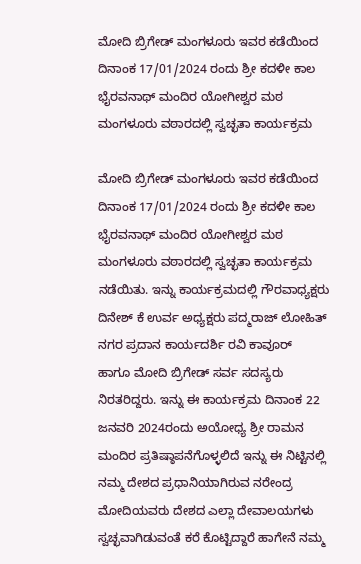ಮೋದಿ ಬ್ರಿಗೇಡ್ ಮಂಗಳೂರು ಇವರ ಕಡೆಯಿಂದ ದಿನಾಂಕ 17/01/2024 ರಂದು ಶ್ರೀ ಕದಳೀ ಕಾಲ ಭೈರವನಾಥ್ ಮಂದಿರ ಯೋಗೀಶ್ವರ ಮಠ ಮಂಗಳೂರು ವಠಾರದಲ್ಲಿ ಸ್ವಚ್ಛತಾ ಕಾರ್ಯಕ್ರಮ

ಮೋದಿ ಬ್ರಿಗೇಡ್ ಮಂಗಳೂರು ಇವರ ಕಡೆಯಿಂದ ದಿನಾಂಕ 17/01/2024 ರಂದು ಶ್ರೀ ಕದಳೀ ಕಾಲ ಭೈರವನಾಥ್ ಮಂದಿರ ಯೋಗೀಶ್ವರ ಮಠ ಮಂಗಳೂರು ವಠಾರದಲ್ಲಿ ಸ್ವಚ್ಛತಾ ಕಾರ್ಯಕ್ರಮ ನಡೆಯಿತು. ಇನ್ನು ಕಾರ್ಯಕ್ರಮದಲ್ಲಿ ಗೌರವಾಧ್ಯಕ್ಷರು ದಿನೇಶ್ ಕೆ ಉರ್ವ ಅಧ್ಯಕ್ಷರು ಪದ್ಮರಾಜ್ ಲೋಹಿತ್ ನಗರ ಪ್ರದಾನ ಕಾರ್ಯದರ್ಶಿ ರವಿ ಕಾವೂರ್
ಹಾಗೂ ಮೋದಿ ಬ್ರಿಗೇಡ್ ಸರ್ವ ಸದಸ್ಯರು ನಿರತರಿದ್ದರು. ಇನ್ನು ಈ ಕಾರ್ಯಕ್ರಮ ದಿನಾಂಕ 22 ಜನವರಿ 2024ರಂದು ಅಯೋಧ್ಯ ಶ್ರೀ ರಾಮನ ಮಂದಿರ ಪ್ರತಿಷ್ಠಾಪನೆಗೊಳ್ಳಲಿದೆ ಇನ್ನು ಈ ನಿಟ್ಟಿನಲ್ಲಿ ನಮ್ಮ ದೇಶದ ಪ್ರಧಾನಿಯಾಗಿರುವ ನರೇಂದ್ರ ಮೋದಿಯವರು ದೇಶದ ಎಲ್ಲಾ ದೇವಾಲಯಗಳು ಸ್ವಚ್ಛವಾಗಿಡುವಂತೆ ಕರೆ ಕೊಟ್ಟಿದ್ದಾರೆ ಹಾಗೇನೆ ನಮ್ಮ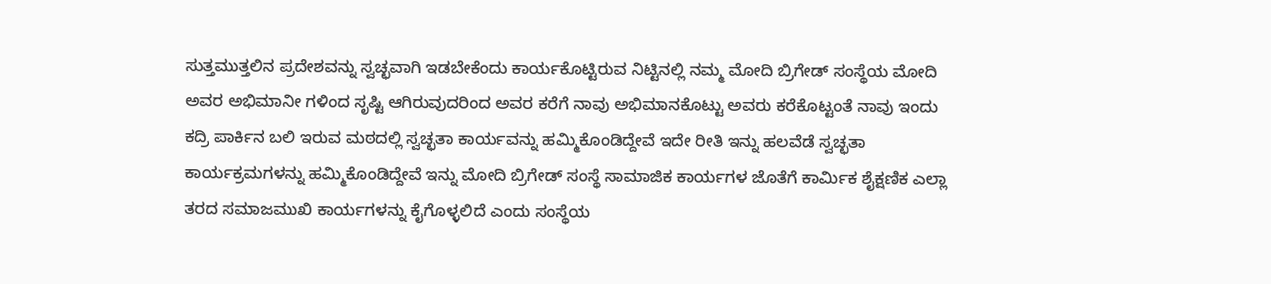ಸುತ್ತಮುತ್ತಲಿನ ಪ್ರದೇಶವನ್ನು ಸ್ವಚ್ಛವಾಗಿ ಇಡಬೇಕೆಂದು ಕಾರ್ಯಕೊಟ್ಟಿರುವ ನಿಟ್ಟಿನಲ್ಲಿ ನಮ್ಮ ಮೋದಿ ಬ್ರಿಗೇಡ್ ಸಂಸ್ಥೆಯ ಮೋದಿ ಅವರ ಅಭಿಮಾನೀ ಗಳಿಂದ ಸೃಷ್ಟಿ ಆಗಿರುವುದರಿಂದ ಅವರ ಕರೆಗೆ ನಾವು ಅಭಿಮಾನಕೊಟ್ಟು ಅವರು ಕರೆಕೊಟ್ಟಂತೆ ನಾವು ಇಂದು ಕದ್ರಿ ಪಾರ್ಕಿನ ಬಲಿ ಇರುವ ಮಠದಲ್ಲಿ ಸ್ವಚ್ಛತಾ ಕಾರ್ಯವನ್ನು ಹಮ್ಮಿಕೊಂಡಿದ್ದೇವೆ ಇದೇ ರೀತಿ ಇನ್ನು ಹಲವೆಡೆ ಸ್ವಚ್ಛತಾ ಕಾರ್ಯಕ್ರಮಗಳನ್ನು ಹಮ್ಮಿಕೊಂಡಿದ್ದೇವೆ ಇನ್ನು ಮೋದಿ ಬ್ರಿಗೇಡ್ ಸಂಸ್ಥೆ ಸಾಮಾಜಿಕ ಕಾರ್ಯಗಳ ಜೊತೆಗೆ ಕಾರ್ಮಿಕ ಶೈಕ್ಷಣಿಕ ಎಲ್ಲಾ ತರದ ಸಮಾಜಮುಖಿ ಕಾರ್ಯಗಳನ್ನು ಕೈಗೊಳ್ಳಲಿದೆ ಎಂದು ಸಂಸ್ಥೆಯ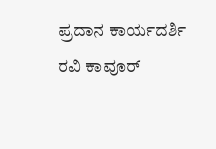ಪ್ರದಾನ ಕಾರ್ಯದರ್ಶಿ ರವಿ ಕಾವೂರ್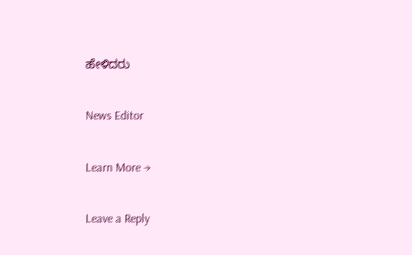ಹೇಳಿದರು

News Editor

Learn More →

Leave a Reply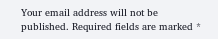Your email address will not be published. Required fields are marked *